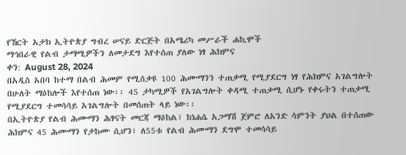የኸርት አታክ ኢትዮጵያ ግብረ ሠናይ ድርጅት በአሜሪካ መሥራች ሐኪሞች
ማኅበራዊ የልብ ታማሚዎችን ለመታደግ እየተሰጠ ያለው ነፃ ሕክምና
ቀን: August 28, 2024
በአዲስ አበባ ከተማ በልብ ሕመም የሚሰቃዩ 100 ሕሙማንን ተጠቃሚ የሚያደርግ ነፃ የሕክምና አገልግሎት በሁለት ማዕከሎች እየተሰጠ ነው፡፡ 45 ታካሚዎች የአገልግሎት ቀዳሚ ተጠቃሚ ሲሆኑ የቀሩትን ተጠቃሚ የሚያደርግ ተመሳሳይ አገልግሎት በመሰጠት ላይ ነው፡፡
በኢትዮጵያ የልብ ሕሙማን ሕፃናት መርጃ ማዕከል፣ ከነሐሴ አጋማሽ ጀምሮ ለአንድ ሳምንት ያህል በተሰጠው ሕክምና 45 ሕሙማን የታከሙ ሲሆን፣ ለ55ቱ የልብ ሕሙማን ደግሞ ተመሳሳይ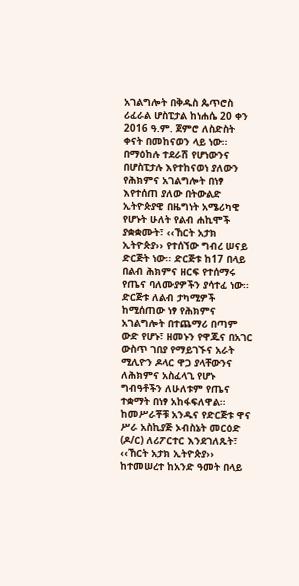አገልግሎት በቅዱስ ጴጥሮስ ሪፈራል ሆስፒታል ከነሐሴ 20 ቀን 2016 ዓ.ም. ጀምሮ ለስድስት ቀናት በመከናወን ላይ ነው፡፡
በማዕከሉ ተደራሽ የሆነውንና በሆስፒታሉ እየተከናወነ ያለውን የሕክምና አገልግሎት በነፃ እየተሰጠ ያለው በትውልድ ኢትዮጵያዊ በዜግነት አሜሪካዊ የሆኑት ሁለት የልብ ሐኪሞች ያቋቋሙት፣ ‹‹ኸርት አታክ ኢትዮጵያ›› የተሰኘው ግብረ ሠናይ ድርጅት ነው፡፡ ድርጅቱ ከ17 በላይ በልብ ሕክምና ዘርፍ የተሰማሩ የጤና ባለሙያዎችን ያሳተፈ ነው፡፡
ድርጅቱ ለልብ ታካሚዎች ከሚሰጠው ነፃ የሕክምና አገልግሎት በተጨማሪ በጣም ውድ የሆኑ፣ ዘመኑን የዋጁና በአገር ውስጥ ገበያ የማይገኙና አራት ሚሊዮን ዶላር ዋጋ ያላቸውንና ለሕክምና አስፈላጊ የሆኑ ግብዓቶችን ለሁለቱም የጤና ተቋማት በነፃ አከፋፍለዋል፡፡
ከመሥራቾቹ አንዱና የድርጅቱ ዋና ሥራ አስኪያጅ ኦብስኔት መርዕድ (ዶ/ር) ለሪፖርተር እንደገለጹት፣ ‹‹ኸርት አታክ ኢትዮጵያ›› ከተመሠረተ ከአንድ ዓመት በላይ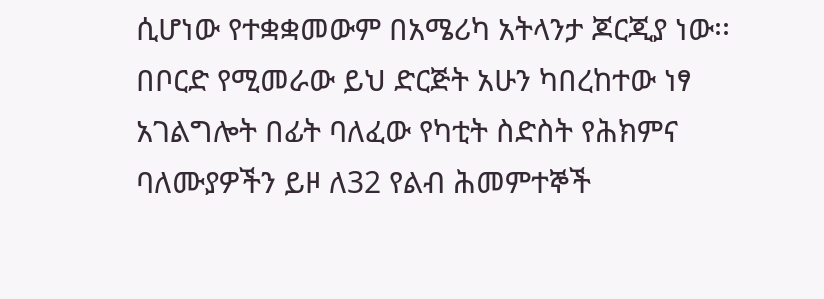ሲሆነው የተቋቋመውም በአሜሪካ አትላንታ ጆርጂያ ነው፡፡
በቦርድ የሚመራው ይህ ድርጅት አሁን ካበረከተው ነፃ አገልግሎት በፊት ባለፈው የካቲት ስድስት የሕክምና ባለሙያዎችን ይዞ ለ32 የልብ ሕመምተኞች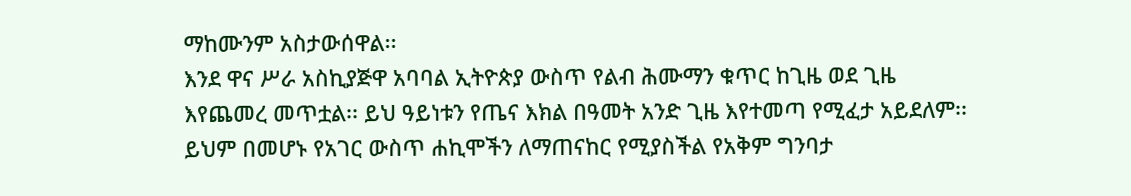ማከሙንም አስታውሰዋል፡፡
እንደ ዋና ሥራ አስኪያጅዋ አባባል ኢትዮጵያ ውስጥ የልብ ሕሙማን ቁጥር ከጊዜ ወደ ጊዜ እየጨመረ መጥቷል፡፡ ይህ ዓይነቱን የጤና እክል በዓመት አንድ ጊዜ እየተመጣ የሚፈታ አይደለም፡፡ ይህም በመሆኑ የአገር ውስጥ ሐኪሞችን ለማጠናከር የሚያስችል የአቅም ግንባታ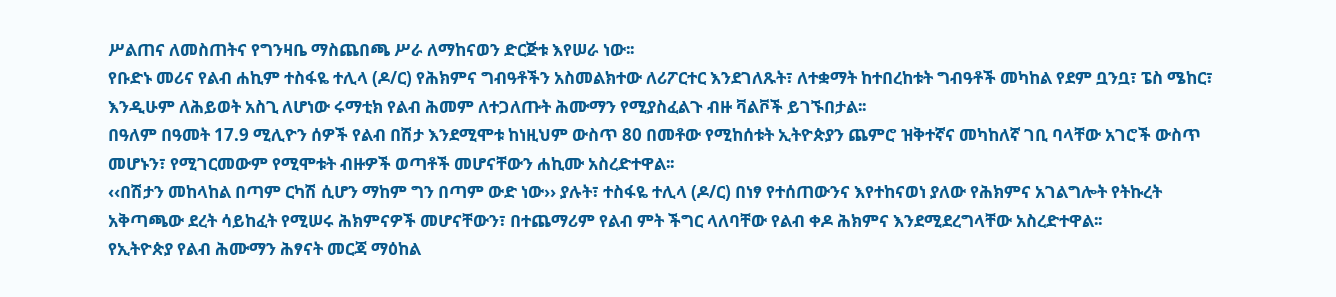ሥልጠና ለመስጠትና የግንዛቤ ማስጨበጫ ሥራ ለማከናወን ድርጅቱ እየሠራ ነው፡፡
የቡድኑ መሪና የልብ ሐኪም ተስፋዬ ተሊላ (ዶ/ር) የሕክምና ግብዓቶችን አስመልክተው ለሪፖርተር እንደገለጹት፣ ለተቋማት ከተበረከቱት ግብዓቶች መካከል የደም ቧንቧ፣ ፔስ ሜከር፣ እንዲሁም ለሕይወት አስጊ ለሆነው ሩማቲክ የልብ ሕመም ለተጋለጡት ሕሙማን የሚያስፈልጉ ብዙ ቫልቮች ይገኙበታል፡፡
በዓለም በዓመት 17.9 ሚሊዮን ሰዎች የልብ በሽታ እንደሚሞቱ ከነዚህም ውስጥ 80 በመቶው የሚከሰቱት ኢትዮጵያን ጨምሮ ዝቅተኛና መካከለኛ ገቢ ባላቸው አገሮች ውስጥ መሆኑን፣ የሚገርመውም የሚሞቱት ብዙዎች ወጣቶች መሆናቸውን ሐኪሙ አስረድተዋል፡፡
‹‹በሽታን መከላከል በጣም ርካሽ ሲሆን ማከም ግን በጣም ውድ ነው›› ያሉት፣ ተስፋዬ ተሊላ (ዶ/ር) በነፃ የተሰጠውንና እየተከናወነ ያለው የሕክምና አገልግሎት የትኩረት አቅጣጫው ደረት ሳይከፈት የሚሠሩ ሕክምናዎች መሆናቸውን፣ በተጨማሪም የልብ ምት ችግር ላለባቸው የልብ ቀዶ ሕክምና እንደሚደረግላቸው አስረድተዋል፡፡
የኢትዮጵያ የልብ ሕሙማን ሕፃናት መርጃ ማዕከል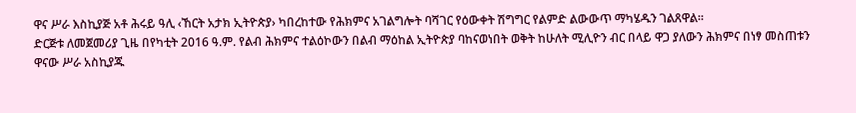ዋና ሥራ እስኪያጅ አቶ ሕሩይ ዓሊ ‹ኸርት አታክ ኢትዮጵያ› ካበረከተው የሕክምና አገልግሎት ባሻገር የዕውቀት ሽግግር የልምድ ልውውጥ ማካሄዱን ገልጸዋል፡፡
ድርጅቱ ለመጀመሪያ ጊዜ በየካቲት 2016 ዓ.ም. የልብ ሕክምና ተልዕኮውን በልብ ማዕከል ኢትዮጵያ ባከናወነበት ወቅት ከሁለት ሚሊዮን ብር በላይ ዋጋ ያለውን ሕክምና በነፃ መስጠቱን ዋናው ሥራ አስኪያጁ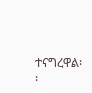ተናግረዋል፡፡